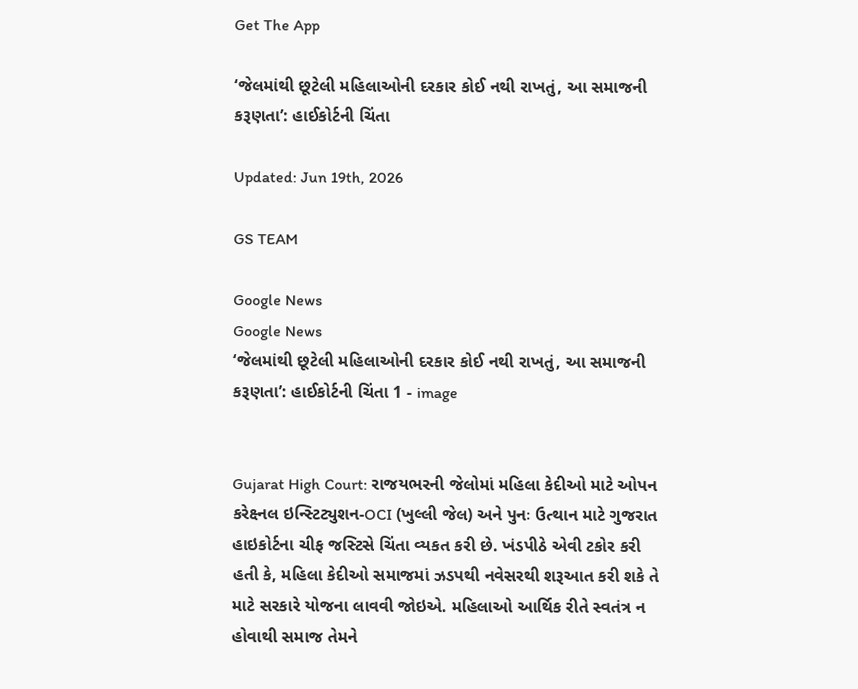Get The App

‘જેલમાંથી છૂટેલી મહિલાઓની દરકાર કોઈ નથી રાખતું, આ સમાજની કરૂણતા’: હાઈકોર્ટની ચિંતા

Updated: Jun 19th, 2026

GS TEAM

Google News
Google News
‘જેલમાંથી છૂટેલી મહિલાઓની દરકાર કોઈ નથી રાખતું, આ સમાજની કરૂણતા’: હાઈકોર્ટની ચિંતા 1 - image


Gujarat High Court: રાજયભરની જેલોમાં મહિલા કેદીઓ માટે ઓપન કરેક્ષ્નલ ઇન્સ્ટિટ્યુશન-OCI (ખુલ્લી જેલ) અને પુનઃ ઉત્થાન માટે ગુજરાત હાઇકોર્ટના ચીફ જસ્ટિસે ચિંતા વ્યકત કરી છે. ખંડપીઠે એવી ટકોર કરી હતી કે, મહિલા કેદીઓ સમાજમાં ઝડપથી નવેસરથી શરૂઆત કરી શકે તે માટે સરકારે યોજના લાવવી જોઇએ. મહિલાઓ આર્થિક રીતે સ્વતંત્ર ન હોવાથી સમાજ તેમને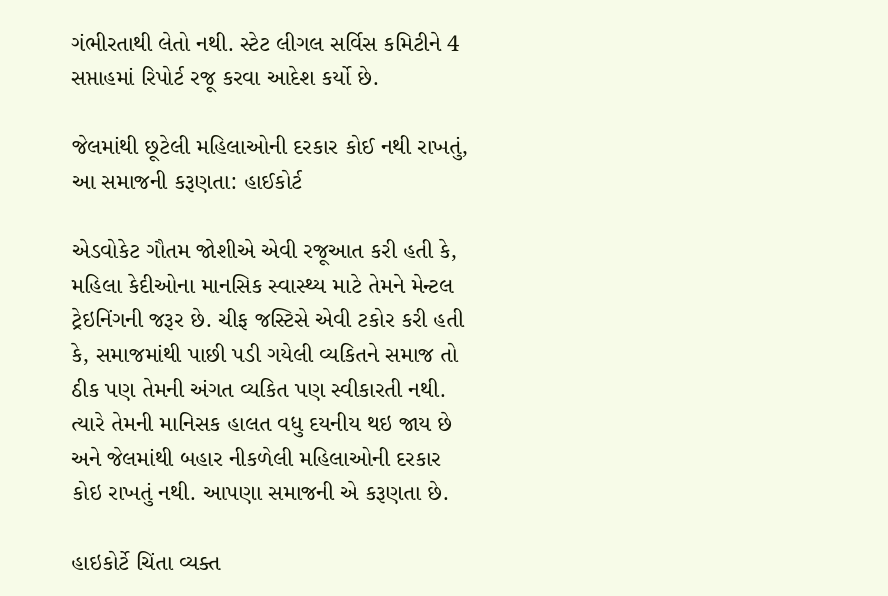ગંભીરતાથી લેતો નથી. સ્ટેટ લીગલ સર્વિસ કમિટીને 4 સપ્તાહમાં રિપોર્ટ રજૂ કરવા આદેશ કર્યો છે.

જેલમાંથી છૂટેલી મહિલાઓની દરકાર કોઈ નથી રાખતું, આ સમાજની કરૂણતા: હાઈકોર્ટ

એડવોકેટ ગૌતમ જોશીએ એવી રજૂઆત કરી હતી કે, મહિલા કેદીઓના માનસિક સ્વાસ્થ્ય માટે તેમને મેન્ટલ ટ્રેઇનિંગની જરૂર છે. ચીફ જસ્ટિસે એવી ટકોર કરી હતી કે, સમાજમાંથી પાછી પડી ગયેલી વ્યકિતને સમાજ તો ઠીક પણ તેમની અંગત વ્યકિત પણ સ્વીકારતી નથી. ત્યારે તેમની માનિસક હાલત વધુ દયનીય થઇ જાય છે અને જેલમાંથી બહાર નીકળેલી મહિલાઓની દરકાર કોઇ રાખતું નથી. આપણા સમાજની એ કરૂણતા છે.

હાઇકોર્ટે ચિંતા વ્યક્ત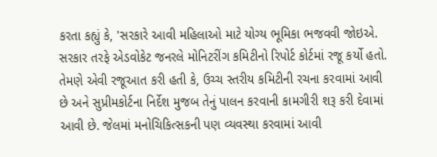કરતા કહ્યું કે, 'સરકારે આવી મહિલાઓ માટે યોગ્ય ભૂમિકા ભજવવી જોઇએ. સરકાર તરફે એડવોકેટ જનરલે મોનિટરીંગ કમિટીનો રિપોર્ટ કોર્ટમાં રજૂ કર્યો હતો. તેમણે એવી રજૂઆત કરી હતી કે, ઉચ્ચ સ્તરીય કમિટીની રચના કરવામાં આવી છે અને સુપ્રીમકોર્ટના નિર્દેશ મુજબ તેનું પાલન કરવાની કામગીરી શરૂ કરી દેવામાં આવી છે. જેલમાં મનોચિકિત્સકની પણ વ્યવસ્થા કરવામાં આવી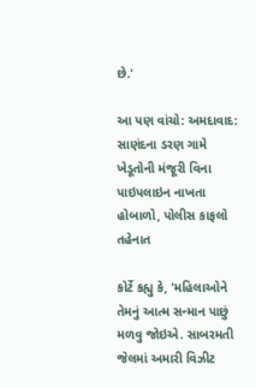છે.'

આ પણ વાંચો: અમદાવાદ: સાણંદના ડરણ ગામે ખેડૂતોની મંજૂરી વિના પાઇપલાઇન નાખતા હોબાળો, પોલીસ કાફલો તહેનાત

કોર્ટે કહ્યુ કે, 'મહિલાઓને તેમનું આત્મ સન્માન પાછું મળવુ જોઇએ. સાબરમતી જેલમાં અમારી વિઝીટ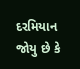દરમિયાન જોયુ છે કે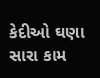કેદીઓ ઘણા સારા કામ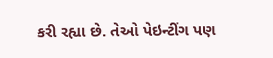કરી રહ્યા છે. તેઓ પેઇન્ટીંગ પણ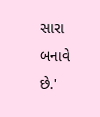સારા બનાવે છે.'